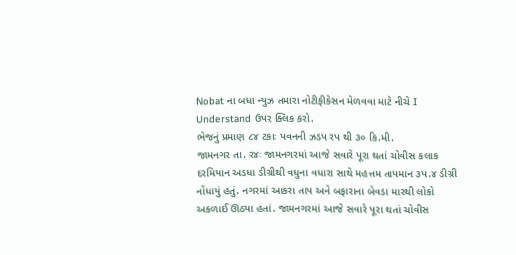Nobat ના બધા ન્યુઝ તમારા નોટીફીકેસન મેળવવા માટે નીચે I Understand ઉપર ક્લિક કરો.
ભેજનું પ્રમાણ ૮૪ ટકાઃ પવનની ઝડપ રપ થી ૩૦ કિ.મી.
જામનગર તા. ર૪ઃ જામનગરમાં આજે સવારે પૂરા થતાં ચોવીસ કલાક દરમિયાન અડધા ડીગ્રીથી વધુના વધારા સાથે મહત્તમ તાપમાન ૩પ.૪ ડીગ્રી નોંધાયું હતું. નગરમાં આકરા તાપ અને બફારાના બેવડા મારથી લોકો અકળાઈ ઊઠ્યા હતાં. જામનગરમાં આજે સવારે પૂરા થતાં ચોવીસ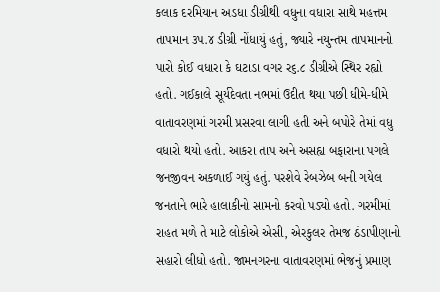કલાક દરમિયાન અડધા ડીગ્રીથી વધુના વધારા સાથે મહત્તમ તાપમાન ૩પ.૪ ડીગ્રી નોંધાયું હતું, જ્યારે નયુન્તમ તાપમાનનો પારો કોઈ વધારા કે ઘટાડા વગર ર૬.૮ ડીગ્રીએ સ્થિર રહ્યો હતો. ગઈકાલે સૂર્યદેવતા નભમાં ઉદીત થયા પછી ધીમે-ધીમે વાતાવરણમાં ગરમી પ્રસરવા લાગી હતી અને બપોરે તેમાં વધુ વધારો થયો હતો. આકરા તાપ અને અસહ્ય બફારાના પગલે જનજીવન અકળાઈ ગયું હતું. પરશેવે રેબઝેબ બની ગયેલ જનતાને ભારે હાલાકીનો સામનો કરવો પડ્યો હતો. ગરમીમાં રાહત મળે તે માટે લોકોએ એસી, એરકુલર તેમજ ઠંડાપીણાનો સહારો લીધો હતો. જામનગરના વાતાવરણમાં ભેજનું પ્રમાણ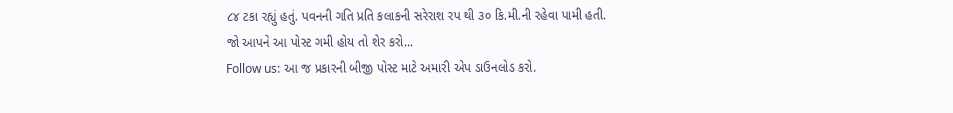૮૪ ટકા રહ્યું હતું. પવનની ગતિ પ્રતિ કલાકની સરેરાશ રપ થી ૩૦ કિ.મી.ની રહેવા પામી હતી.
જો આપને આ પોસ્ટ ગમી હોય તો શેર કરો...
Follow us: આ જ પ્રકારની બીજી પોસ્ટ માટે અમારી એપ ડાઉનલોડ કરો.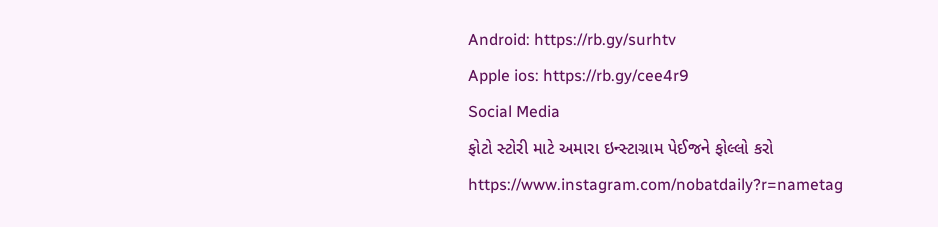Android: https://rb.gy/surhtv
Apple ios: https://rb.gy/cee4r9
Social Media
ફોટો સ્ટોરી માટે અમારા ઇન્સ્ટાગ્રામ પેઈજને ફોલ્લો કરો
https://www.instagram.com/nobatdaily?r=nametag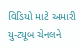વિડિયો માટે અમારી યુ-ટ્યૂબ ચેનલને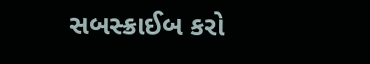સબસ્ક્રાઈબ કરો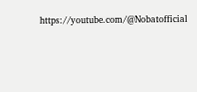https://youtube.com/@Nobatofficial